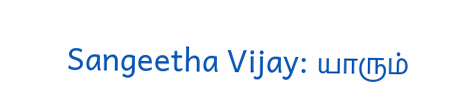Sangeetha Vijay: யாரும்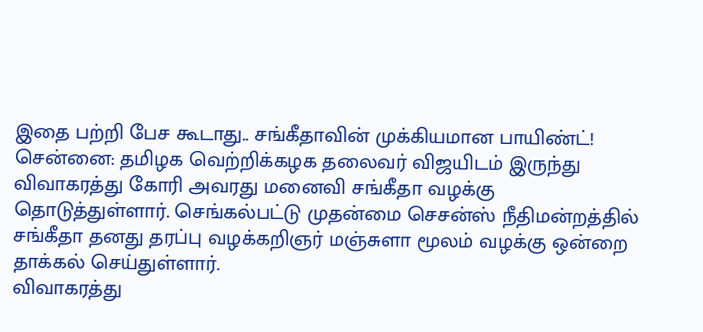இதை பற்றி பேச கூடாது.. சங்கீதாவின் முக்கியமான பாயிண்ட்!
சென்னை: தமிழக வெற்றிக்கழக தலைவர் விஜயிடம் இருந்து விவாகரத்து கோரி அவரது மனைவி சங்கீதா வழக்கு தொடுத்துள்ளார். செங்கல்பட்டு முதன்மை செசன்ஸ் நீதிமன்றத்தில் சங்கீதா தனது தரப்பு வழக்கறிஞர் மஞ்சுளா மூலம் வழக்கு ஒன்றை தாக்கல் செய்துள்ளார்.
விவாகரத்து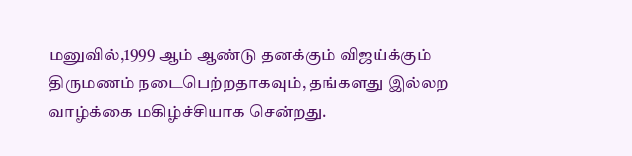மனுவில்,1999 ஆம் ஆண்டு தனக்கும் விஜய்க்கும் திருமணம் நடைபெற்றதாகவும், தங்களது இல்லற வாழ்க்கை மகிழ்ச்சியாக சென்றது.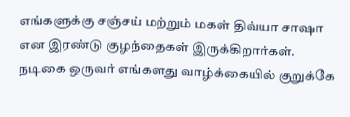எங்களுக்கு சஞ்சய் மற்றும் மகள் திவ்யா சாஷா என இரண்டு குழந்தைகள் இருக்கிறார்கள். நடிகை ஒருவர் எங்களது வாழ்க்கையில் குறுக்கே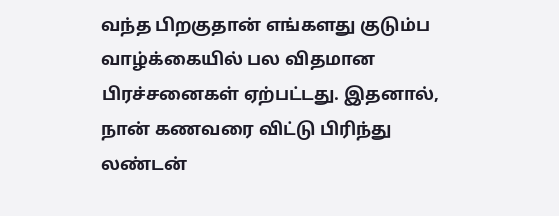வந்த பிறகுதான் எங்களது குடும்ப வாழ்க்கையில் பல விதமான பிரச்சனைகள் ஏற்பட்டது. இதனால், நான் கணவரை விட்டு பிரிந்து லண்டன்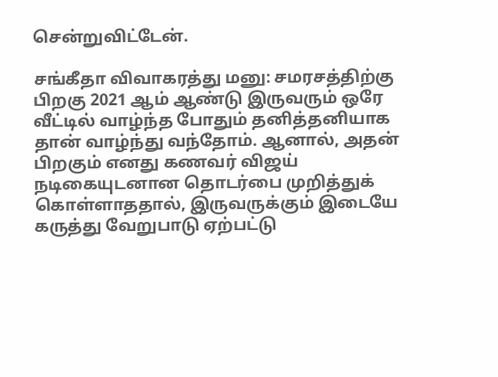சென்றுவிட்டேன்.

சங்கீதா விவாகரத்து மனு: சமரசத்திற்கு பிறகு 2021 ஆம் ஆண்டு இருவரும் ஒரே வீட்டில் வாழ்ந்த போதும் தனித்தனியாக தான் வாழ்ந்து வந்தோம். ஆனால், அதன் பிறகும் எனது கணவர் விஜய் நடிகையுடனான தொடர்பை முறித்துக் கொள்ளாததால், இருவருக்கும் இடையே கருத்து வேறுபாடு ஏற்பட்டு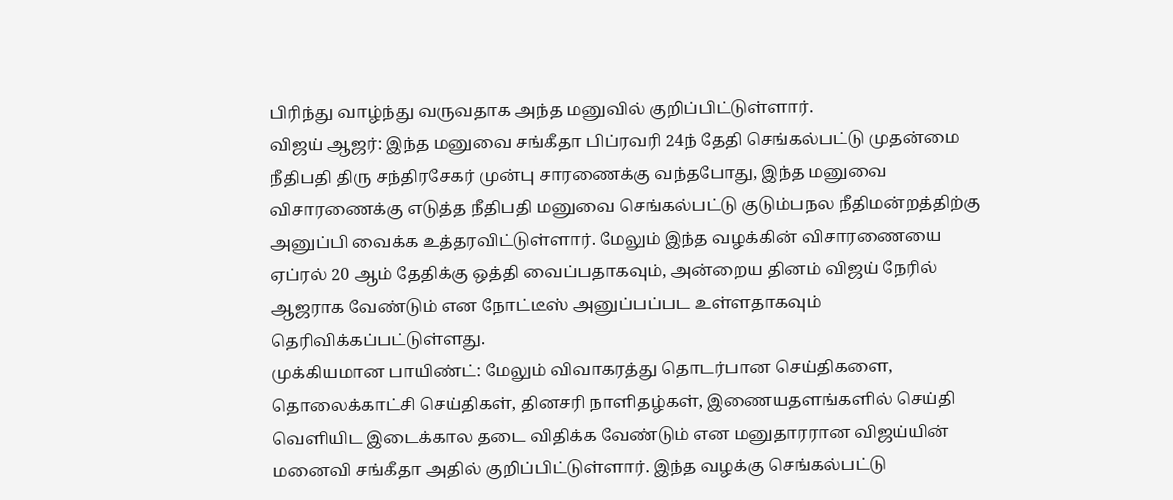பிரிந்து வாழ்ந்து வருவதாக அந்த மனுவில் குறிப்பிட்டுள்ளார்.
விஜய் ஆஜர்: இந்த மனுவை சங்கீதா பிப்ரவரி 24ந் தேதி செங்கல்பட்டு முதன்மை நீதிபதி திரு சந்திரசேகர் முன்பு சாரணைக்கு வந்தபோது, இந்த மனுவை விசாரணைக்கு எடுத்த நீதிபதி மனுவை செங்கல்பட்டு குடும்பநல நீதிமன்றத்திற்கு அனுப்பி வைக்க உத்தரவிட்டுள்ளார். மேலும் இந்த வழக்கின் விசாரணையை ஏப்ரல் 20 ஆம் தேதிக்கு ஒத்தி வைப்பதாகவும், அன்றைய தினம் விஜய் நேரில் ஆஜராக வேண்டும் என நோட்டீஸ் அனுப்பப்பட உள்ளதாகவும் தெரிவிக்கப்பட்டுள்ளது.
முக்கியமான பாயிண்ட்: மேலும் விவாகரத்து தொடர்பான செய்திகளை, தொலைக்காட்சி செய்திகள், தினசரி நாளிதழ்கள், இணையதளங்களில் செய்தி வெளியிட இடைக்கால தடை விதிக்க வேண்டும் என மனுதாரரான விஜய்யின் மனைவி சங்கீதா அதில் குறிப்பிட்டுள்ளார். இந்த வழக்கு செங்கல்பட்டு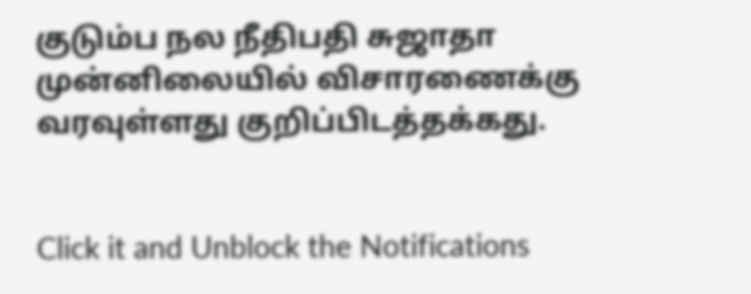குடும்ப நல நீதிபதி சுஜாதா முன்னிலையில் விசாரணைக்கு வரவுள்ளது குறிப்பிடத்தக்கது.


Click it and Unblock the Notifications